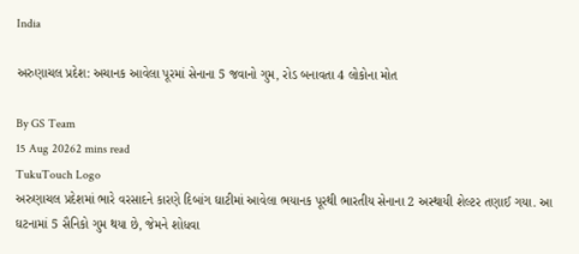India

અરુણાચલ પ્રદેશ: અચાનક આવેલા પૂરમાં સેનાના 5 જવાનો ગુમ, રોડ બનાવતા 4 લોકોના મોત

By GS Team
15 Aug 20262 mins read
TukuTouch Logo
અરુણાચલ પ્રદેશમાં ભારે વરસાદને કારણે દિબાંગ ઘાટીમાં આવેલા ભયાનક પૂરથી ભારતીય સેનાના 2 અસ્થાયી શેલ્ટર તણાઈ ગયા. આ ઘટનામાં 5 સૈનિકો ગુમ થયા છે, જેમને શોધવા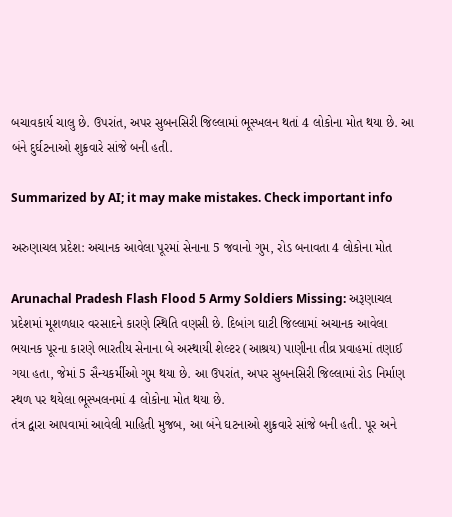બચાવકાર્ય ચાલુ છે. ઉપરાંત, અપર સુબનસિરી જિલ્લામાં ભૂસ્ખલન થતાં 4 લોકોના મોત થયા છે. આ બંને દુર્ઘટનાઓ શુક્રવારે સાંજે બની હતી.

Summarized by AI; it may make mistakes. Check important info

અરુણાચલ પ્રદેશ: અચાનક આવેલા પૂરમાં સેનાના 5 જવાનો ગુમ, રોડ બનાવતા 4 લોકોના મોત

Arunachal Pradesh Flash Flood 5 Army Soldiers Missing: અરૂણાચલ પ્રદેશમાં મૂશળધાર વરસાદને કારણે સ્થિતિ વણસી છે. દિબાંગ ઘાટી જિલ્લામાં અચાનક આવેલા ભયાનક પૂરના કારણે ભારતીય સેનાના બે અસ્થાયી શેલ્ટર (આશ્રય) પાણીના તીવ્ર પ્રવાહમાં તણાઈ ગયા હતા, જેમાં 5 સૈન્યકર્મીઓ ગુમ થયા છે. આ ઉપરાંત, અપર સુબનસિરી જિલ્લામાં રોડ નિર્માણ સ્થળ પર થયેલા ભૂસ્ખલનમાં 4 લોકોના મોત થયા છે.
તંત્ર દ્વારા આપવામાં આવેલી માહિતી મુજબ, આ બંને ઘટનાઓ શુક્રવારે સાંજે બની હતી. પૂર અને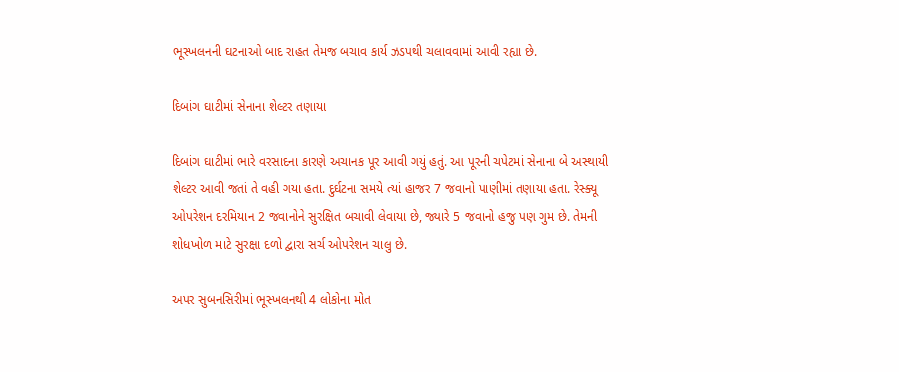ભૂસ્ખલનની ઘટનાઓ બાદ રાહત તેમજ બચાવ કાર્ય ઝડપથી ચલાવવામાં આવી રહ્યા છે.

દિબાંગ ઘાટીમાં સેનાના શેલ્ટર તણાયા

દિબાંગ ઘાટીમાં ભારે વરસાદના કારણે અચાનક પૂર આવી ગયું હતું. આ પૂરની ચપેટમાં સેનાના બે અસ્થાયી શેલ્ટર આવી જતાં તે વહી ગયા હતા. દુર્ઘટના સમયે ત્યાં હાજર 7 જવાનો પાણીમાં તણાયા હતા. રેસ્ક્યૂ ઓપરેશન દરમિયાન 2 જવાનોને સુરક્ષિત બચાવી લેવાયા છે, જ્યારે 5 જવાનો હજુ પણ ગુમ છે. તેમની શોધખોળ માટે સુરક્ષા દળો દ્વારા સર્ચ ઓપરેશન ચાલુ છે.

અપર સુબનસિરીમાં ભૂસ્ખલનથી 4 લોકોના મોત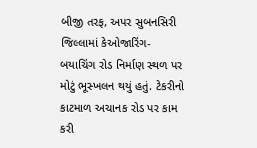બીજી તરફ, અપર સુબનસિરી જિલ્લામાં કેઓજારિંગ-બયાચિંગ રોડ નિર્માણ સ્થળ પર મોટું ભૂસ્ખલન થયું હતું. ટેકરીનો કાટમાળ અચાનક રોડ પર કામ કરી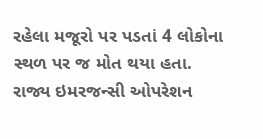રહેલા મજૂરો પર પડતાં 4 લોકોના સ્થળ પર જ મોત થયા હતા. રાજ્ય ઇમરજન્સી ઓપરેશન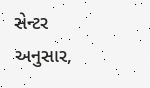સેન્ટર અનુસાર,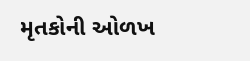મૃતકોની ઓળખ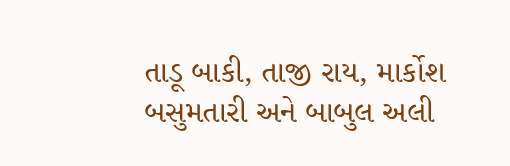તાડૂ બાકી, તાજી રાય, માર્કોશ બસુમતારી અને બાબુલ અલી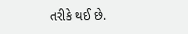તરીકે થઈ છે.